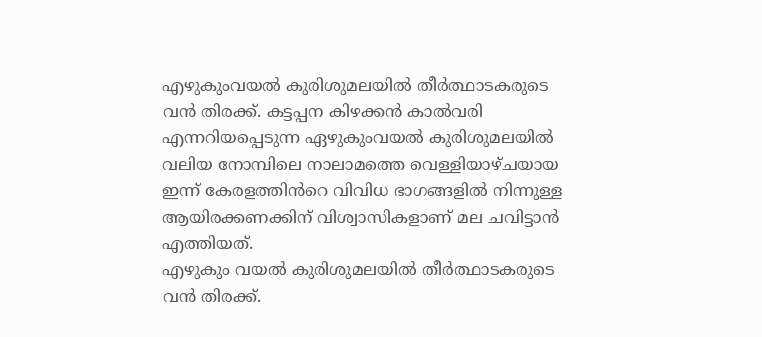എഴുകുംവയൽ കുരിശുമലയിൽ തീർത്ഥാടകരുടെ വൻ തിരക്ക്. കട്ടപ്പന കിഴക്കൻ കാൽവരി എന്നറിയപ്പെടുന്ന ഏഴുകുംവയൽ കുരിശുമലയിൽ വലിയ നോമ്പിലെ നാലാമത്തെ വെള്ളിയാഴ്ചയായ ഇന്ന് കേരളത്തിൻറെ വിവിധ ഭാഗങ്ങളിൽ നിന്നുള്ള ആയിരക്കണക്കിന് വിശ്വാസികളാണ് മല ചവിട്ടാൻ എത്തിയത്.
എഴുകും വയൽ കുരിശുമലയിൽ തീർത്ഥാടകരുടെ വൻ തിരക്ക്.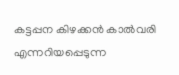കട്ടപ്പന കിഴക്കൻ കാൽവരി എന്നറിയപ്പെടുന്ന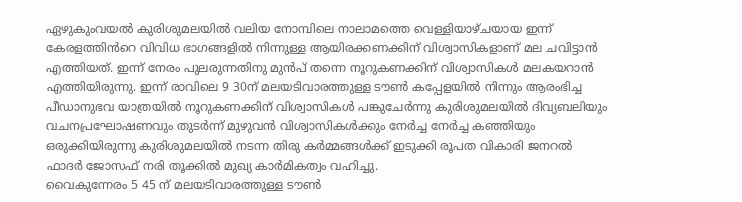ഏഴുകുംവയൽ കുരിശുമലയിൽ വലിയ നോമ്പിലെ നാലാമത്തെ വെള്ളിയാഴ്ചയായ ഇന്ന് കേരളത്തിൻറെ വിവിധ ഭാഗങ്ങളിൽ നിന്നുള്ള ആയിരക്കണക്കിന് വിശ്വാസികളാണ് മല ചവിട്ടാൻ എത്തിയത്. ഇന്ന് നേരം പുലരുന്നതിനു മുൻപ് തന്നെ നൂറുകണക്കിന് വിശ്വാസികൾ മലകയറാൻ എത്തിയിരുന്നു. ഇന്ന് രാവിലെ 9 30ന് മലയടിവാരത്തുള്ള ടൗൺ കപ്പേളയിൽ നിന്നും ആരംഭിച്ച പീഡാനുഭവ യാത്രയിൽ നൂറുകണക്കിന് വിശ്വാസികൾ പങ്കുചേർന്നു കുരിശുമലയിൽ ദിവ്യബലിയും വചനപ്രഘോഷണവും തുടർന്ന് മുഴുവൻ വിശ്വാസികൾക്കും നേർച്ച നേർച്ച കഞ്ഞിയും ഒരുക്കിയിരുന്നു കുരിശുമലയിൽ നടന്ന തിരു കർമ്മങ്ങൾക്ക് ഇടുക്കി രൂപത വികാരി ജനറൽ ഫാദർ ജോസഫ് നരി തൂക്കിൽ മുഖ്യ കാർമികത്വം വഹിച്ചു.
വൈകുന്നേരം 5 45 ന് മലയടിവാരത്തുള്ള ടൗൺ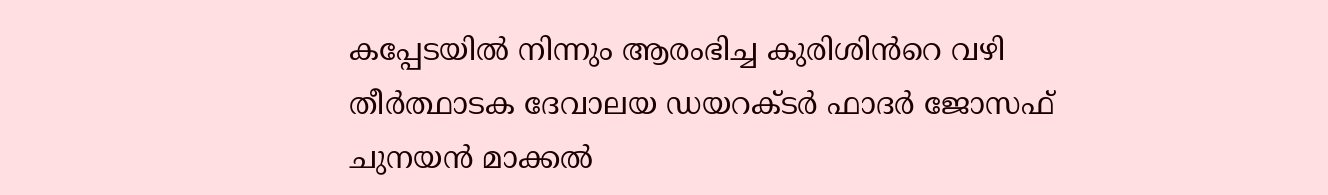കപ്പേടയിൽ നിന്നും ആരംഭിച്ച കുരിശിൻറെ വഴി തീർത്ഥാടക ദേവാലയ ഡയറക്ടർ ഫാദർ ജോസഫ് ചുനയൻ മാക്കൽ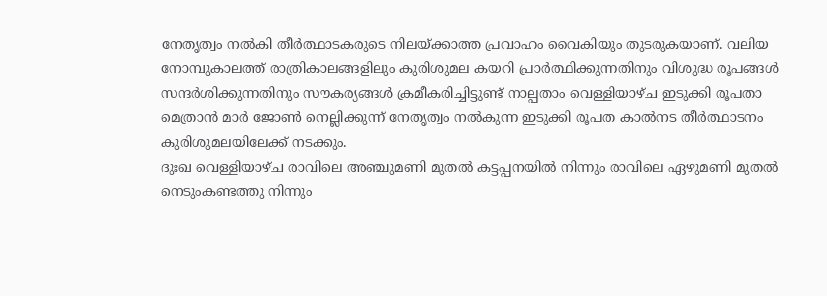നേതൃത്വം നൽകി തീർത്ഥാടകരുടെ നിലയ്ക്കാത്ത പ്രവാഹം വൈകിയും തുടരുകയാണ്. വലിയ നോമ്പുകാലത്ത് രാത്രികാലങ്ങളിലും കുരിശുമല കയറി പ്രാർത്ഥിക്കുന്നതിനും വിശുദ്ധ രൂപങ്ങൾ സന്ദർശിക്കുന്നതിനും സൗകര്യങ്ങൾ ക്രമീകരിച്ചിട്ടുണ്ട് നാല്പതാം വെള്ളിയാഴ്ച ഇടുക്കി രൂപതാ മെത്രാൻ മാർ ജോൺ നെല്ലിക്കുന്ന് നേതൃത്വം നൽകുന്ന ഇടുക്കി രൂപത കാൽനട തീർത്ഥാടനം കുരിശുമലയിലേക്ക് നടക്കും.
ദുഃഖ വെള്ളിയാഴ്ച രാവിലെ അഞ്ചുമണി മുതൽ കട്ടപ്പനയിൽ നിന്നും രാവിലെ ഏഴുമണി മുതൽ നെടുംകണ്ടത്തു നിന്നും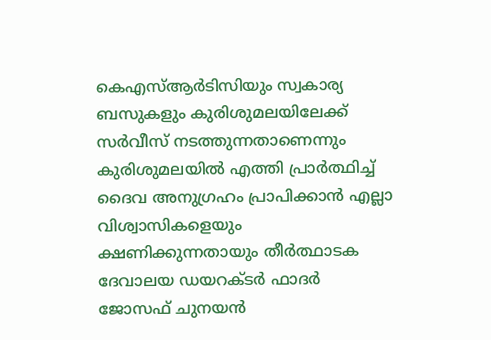കെഎസ്ആർടിസിയും സ്വകാര്യ ബസുകളും കുരിശുമലയിലേക്ക് സർവീസ് നടത്തുന്നതാണെന്നും കുരിശുമലയിൽ എത്തി പ്രാർത്ഥിച്ച് ദൈവ അനുഗ്രഹം പ്രാപിക്കാൻ എല്ലാ വിശ്വാസികളെയും ക്ഷണിക്കുന്നതായും തീർത്ഥാടക ദേവാലയ ഡയറക്ടർ ഫാദർ ജോസഫ് ചുനയൻ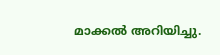മാക്കൽ അറിയിച്ചു.